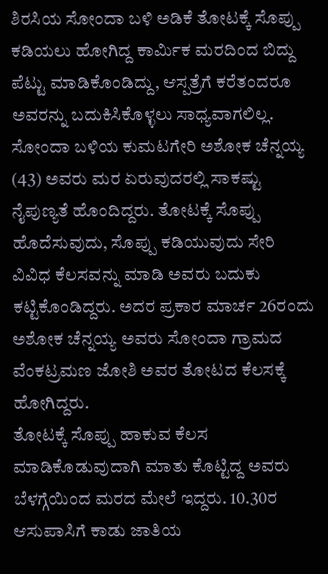ಶಿರಸಿಯ ಸೋಂದಾ ಬಳಿ ಅಡಿಕೆ ತೋಟಕ್ಕೆ ಸೊಪ್ಪು ಕಡಿಯಲು ಹೋಗಿದ್ದ ಕಾರ್ಮಿಕ ಮರದಿಂದ ಬಿದ್ದು ಪೆಟ್ಟು ಮಾಡಿಕೊಂಡಿದ್ದು, ಆಸ್ಪತ್ರೆಗೆ ಕರೆತಂದರೂ ಅವರನ್ನು ಬದುಕಿಸಿಕೊಳ್ಳಲು ಸಾಧ್ಯವಾಗಲಿಲ್ಲ.
ಸೋಂದಾ ಬಳಿಯ ಕುಮಟಗೇರಿ ಅಶೋಕ ಚೆನ್ನಯ್ಯ (43) ಅವರು ಮರ ಏರುವುದರಲ್ಲಿ ಸಾಕಷ್ಟು ನೈಪುಣ್ಯತೆ ಹೊಂದಿದ್ದರು. ತೋಟಕ್ಕೆ ಸೊಪ್ಪು ಹೊದೆಸುವುದು, ಸೊಪ್ಪು ಕಡಿಯುವುದು ಸೇರಿ ವಿವಿಧ ಕೆಲಸವನ್ನು ಮಾಡಿ ಅವರು ಬದುಕು ಕಟ್ಟಿಕೊಂಡಿದ್ದರು. ಅದರ ಪ್ರಕಾರ ಮಾರ್ಚ 26ರಂದು ಅಶೋಕ ಚೆನ್ನಯ್ಯ ಅವರು ಸೋಂದಾ ಗ್ರಾಮದ ವೆಂಕಟ್ರಮಣ ಜೋಶಿ ಅವರ ತೋಟದ ಕೆಲಸಕ್ಕೆ ಹೋಗಿದ್ದರು.
ತೋಟಕ್ಕೆ ಸೊಪ್ಪು ಹಾಕುವ ಕೆಲಸ ಮಾಡಿಕೊಡುವುದಾಗಿ ಮಾತು ಕೊಟ್ಟಿದ್ದ ಅವರು ಬೆಳಗ್ಗೆಯಿಂದ ಮರದ ಮೇಲೆ ಇದ್ದರು. 10.30ರ ಆಸುಪಾಸಿಗೆ ಕಾಡು ಜಾತಿಯ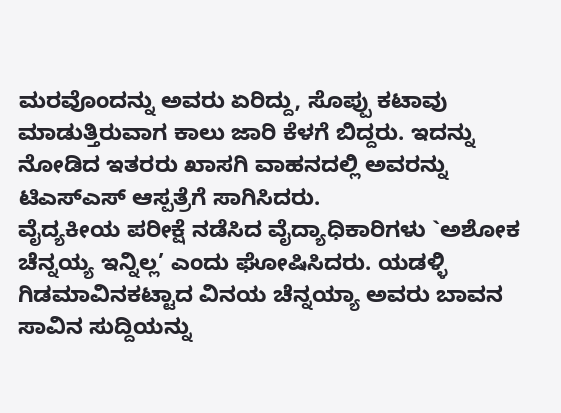ಮರವೊಂದನ್ನು ಅವರು ಏರಿದ್ದು, ಸೊಪ್ಪು ಕಟಾವು ಮಾಡುತ್ತಿರುವಾಗ ಕಾಲು ಜಾರಿ ಕೆಳಗೆ ಬಿದ್ದರು. ಇದನ್ನು ನೋಡಿದ ಇತರರು ಖಾಸಗಿ ವಾಹನದಲ್ಲಿ ಅವರನ್ನು ಟಿಎಸ್ಎಸ್ ಆಸ್ಪತ್ರೆಗೆ ಸಾಗಿಸಿದರು.
ವೈದ್ಯಕೀಯ ಪರೀಕ್ಷೆ ನಡೆಸಿದ ವೈದ್ಯಾಧಿಕಾರಿಗಳು `ಅಶೋಕ ಚೆನ್ನಯ್ಯ ಇನ್ನಿಲ್ಲ’ ಎಂದು ಘೋಷಿಸಿದರು. ಯಡಳ್ಳಿ ಗಿಡಮಾವಿನಕಟ್ಟಾದ ವಿನಯ ಚೆನ್ನಯ್ಯಾ ಅವರು ಬಾವನ ಸಾವಿನ ಸುದ್ದಿಯನ್ನು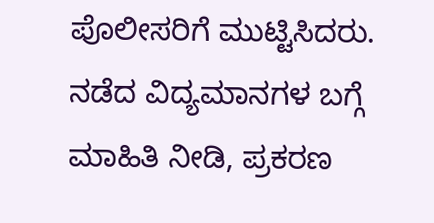ಪೊಲೀಸರಿಗೆ ಮುಟ್ಟಿಸಿದರು. ನಡೆದ ವಿದ್ಯಮಾನಗಳ ಬಗ್ಗೆ ಮಾಹಿತಿ ನೀಡಿ, ಪ್ರಕರಣ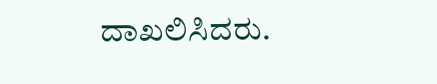ದಾಖಲಿಸಿದರು.